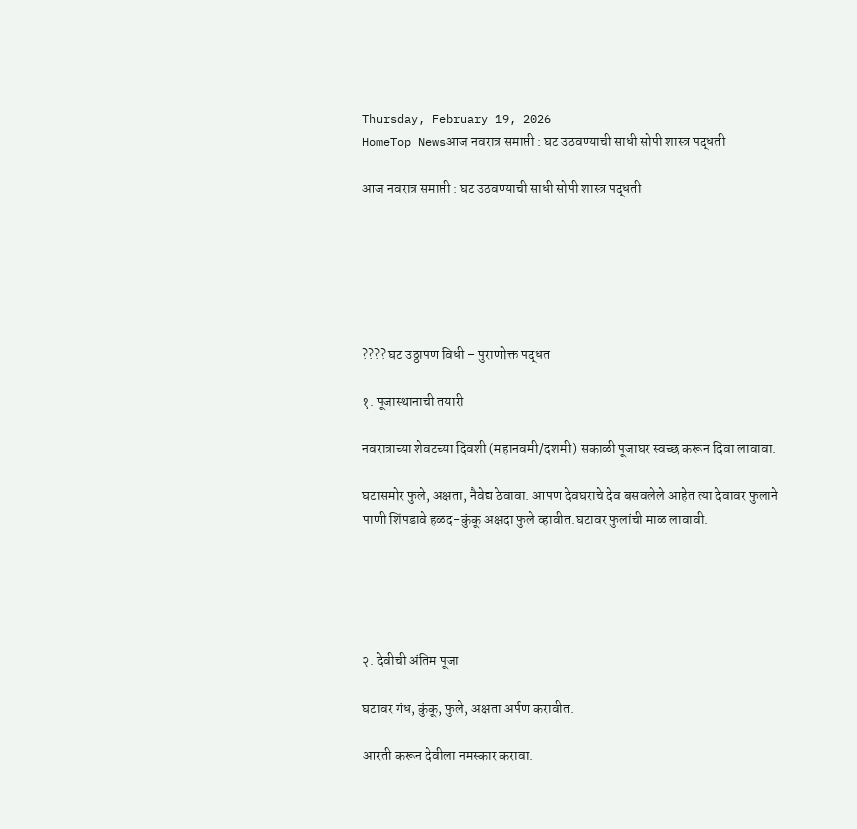Thursday, February 19, 2026
HomeTop Newsआज नवरात्र समाप्ती : घट उठवण्याची साधी सोपी शास्त्र पद्धती

आज नवरात्र समाप्ती : घट उठवण्याची साधी सोपी शास्त्र पद्धती






???? घट उठ्ठापण विधी – पुराणोक्त पद्धत

१. पूजास्थानाची तयारी

नवरात्राच्या शेवटच्या दिवशी (महानवमी/दशमी) सकाळी पूजाघर स्वच्छ करून दिवा लावावा.

घटासमोर फुले, अक्षता, नैवेद्य ठेवावा. आपण देवघराचे देव बसवलेले आहेत त्या देवावर फुलाने पाणी शिंपडावे हळद-कुंकू अक्षदा फुले व्हावीत.घटावर फुलांची माळ लावावी.





२. देवीची अंतिम पूजा

घटावर गंध, कुंकू, फुले, अक्षता अर्पण करावीत.

आरती करून देवीला नमस्कार करावा.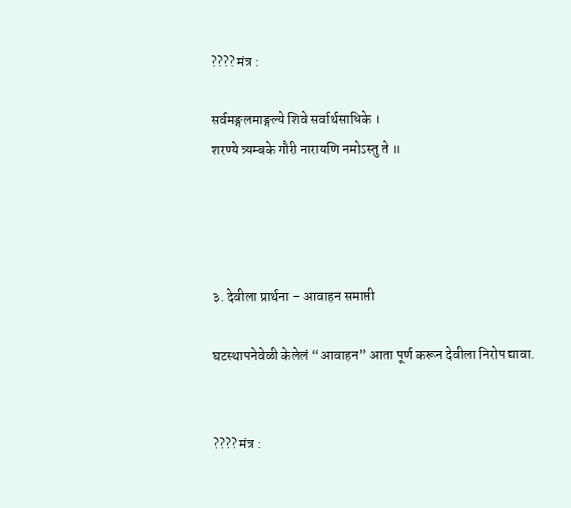???? मंत्र :

सर्वमङ्गलमाङ्गल्ये शिवे सर्वार्थसाधिके ।
शरण्ये त्र्यम्बके गौरी नारायणि नमोऽस्तु ते ॥




३. देवीला प्रार्थना – आवाहन समाप्ती

घटस्थापनेवेळी केलेलं “आवाहन” आता पूर्ण करून देवीला निरोप द्यावा.


???? मंत्र :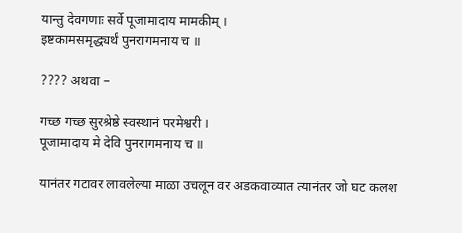यान्तु देवगणाः सर्वे पूजामादाय मामकीम् ।
इष्टकामसमृद्ध्यर्थं पुनरागमनाय च ॥

???? अथवा –

गच्छ गच्छ सुरश्रेष्ठे स्वस्थानं परमेश्वरी ।
पूजामादाय मे देवि पुनरागमनाय च ॥

यानंतर गटावर लावलेल्या माळा उचलून वर अडकवाव्यात त्यानंतर जो घट कलश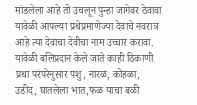मांडलेला आहे तो उचलून पुन्हा जागेवर ठेवावा यावेळी आपल्या प्रथेप्रमाणेज्या देवाचे नवरात्र आहे त्या देवाचा देवीचा नाम उच्चार करावा. यावेळी बलिप्रदान केले जाते काही ठिकाणी प्रथा परंपरेनुसार पशु, नारळ, कोहळा, उडीद, घातलेला भात,फळ याचा बळी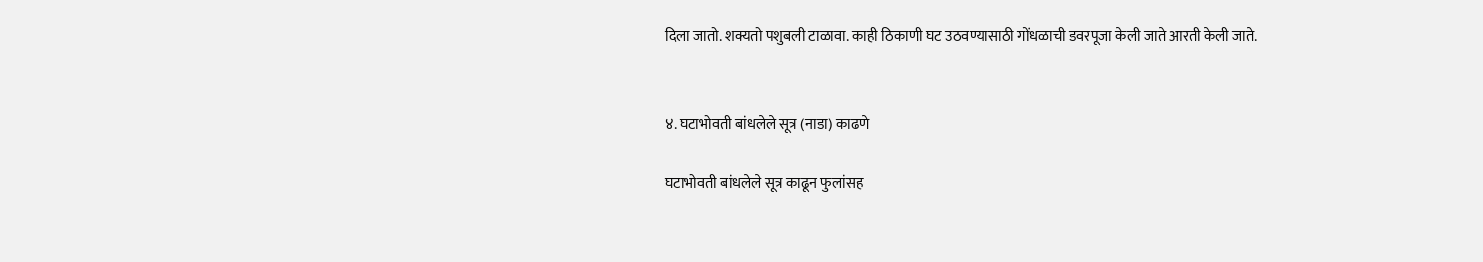दिला जातो. शक्यतो पशुबली टाळावा. काही ठिकाणी घट उठवण्यासाठी गोंधळाची डवरपूजा केली जाते आरती केली जाते.


४. घटाभोवती बांधलेले सूत्र (नाडा) काढणे

घटाभोवती बांधलेले सूत्र काढून फुलांसह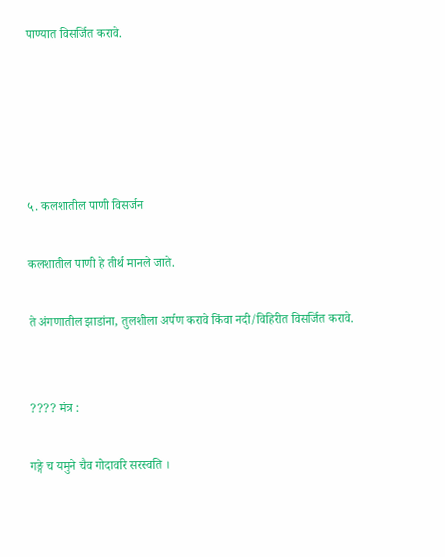पाण्यात विसर्जित करावे.





५. कलशातील पाणी विसर्जन

कलशातील पाणी हे तीर्थ मानले जाते.

ते अंगणातील झाडांना, तुलशीला अर्पण करावे किंवा नदी/विहिरीत विसर्जित करावे.


???? मंत्र :

गङ्गे च यमुने चैव गोदावरि सरस्वति ।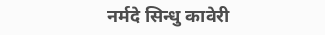नर्मदे सिन्धु कावेरी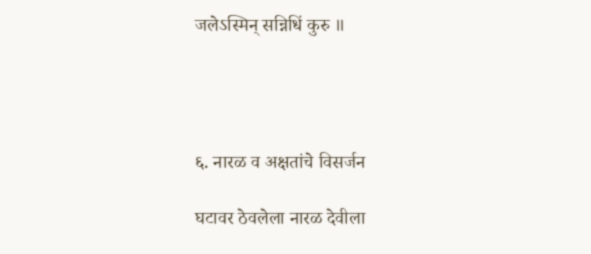जलेऽस्मिन् सन्निधिं कुरु ॥




६. नारळ व अक्षतांचे विसर्जन

घटावर ठेवलेला नारळ देवीला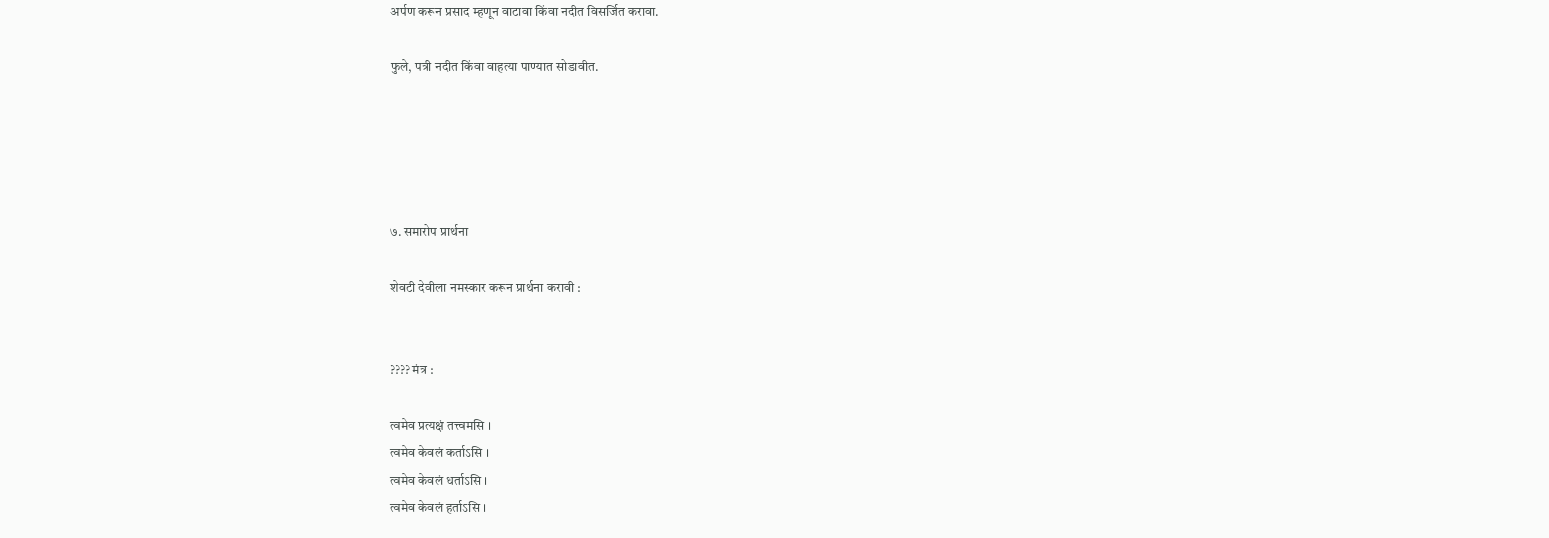अर्पण करून प्रसाद म्हणून वाटावा किंवा नदीत विसर्जित करावा.

फुले, पत्री नदीत किंवा वाहत्या पाण्यात सोडावीत.





७. समारोप प्रार्थना

शेवटी देवीला नमस्कार करून प्रार्थना करावी :


???? मंत्र :

त्वमेव प्रत्यक्षं तत्त्वमसि ।
त्वमेव केवलं कर्ताऽसि ।
त्वमेव केवलं धर्ताऽसि ।
त्वमेव केवलं हर्ताऽसि ।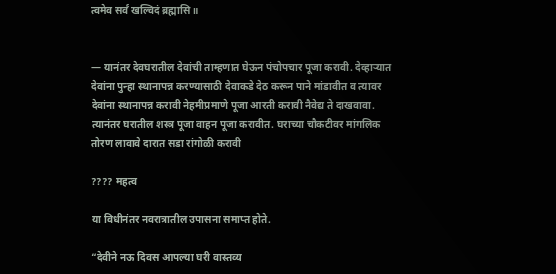त्वमेव सर्वं खल्विदं ब्रह्मासि ॥


— यानंतर देवघरातील देवांची ताम्हणात घेऊन पंचोपचार पूजा करावी. देव्हाऱ्यात देवांना पुन्हा स्थानापन्न करण्यासाठी देवाकडे देठ करून पाने मांडावीत व त्यावर देवांना स्थानापन्न करावी नेहमीप्रमाणे पूजा आरती करावी नैवेद्य ते दाखवावा. त्यानंतर घरातील शस्त्र पूजा वाहन पूजा करावीत. घराच्या चौकटीवर मांगलिक तोरण लावावे दारात सडा रांगोळी करावी

???? महत्व

या विधीनंतर नवरात्रातील उपासना समाप्त होते.

“देवीने नऊ दिवस आपल्या घरी वास्तव्य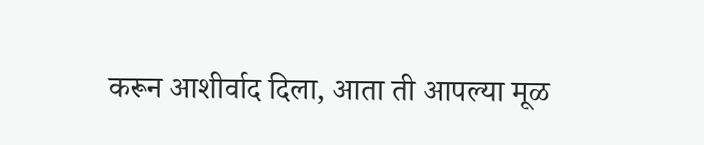करून आशीर्वाद दिला, आता ती आपल्या मूळ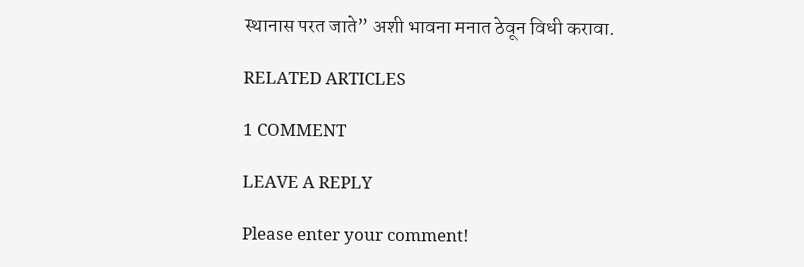स्थानास परत जाते” अशी भावना मनात ठेवून विधी करावा.

RELATED ARTICLES

1 COMMENT

LEAVE A REPLY

Please enter your comment!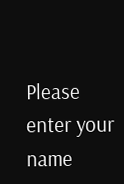Please enter your name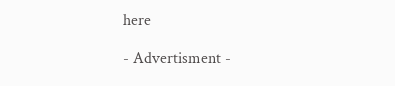here

- Advertisment -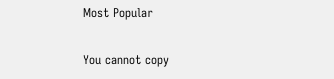Most Popular

You cannot copy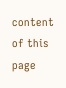content of this page